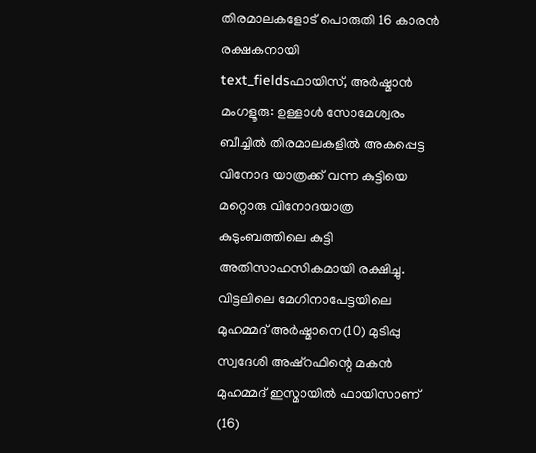തിരമാലകളോട് പൊരുതി 16 കാരൻ രക്ഷകനായി
text_fieldsഫായിസ്, അർഷ്മാൻ
മംഗളൂരു: ഉള്ളാൾ സോമേശ്വരം ബീച്ചിൽ തിരമാലകളിൽ അകപ്പെട്ട വിനോദ യാത്രക്ക് വന്ന കുട്ടിയെ മറ്റൊരു വിനോദയാത്ര കുടുംബത്തിലെ കുട്ടി അതിസാഹസികമായി രക്ഷിച്ചു. വിട്ടലിലെ മേഗിനാപേട്ടയിലെ മുഹമ്മദ് അർഷ്മാനെ(10) മുടിപ്പു സ്വദേശി അഷ്റഫിന്റെ മകൻ മുഹമ്മദ് ഇസ്മായിൽ ഫായിസാണ് (16)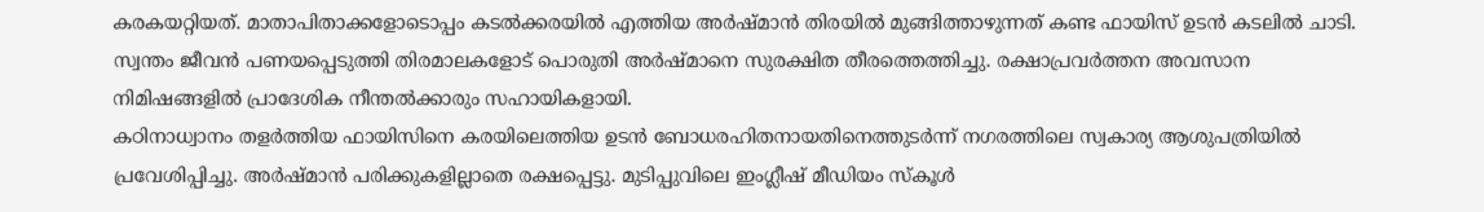കരകയറ്റിയത്. മാതാപിതാക്കളോടൊപ്പം കടൽക്കരയിൽ എത്തിയ അർഷ്മാൻ തിരയിൽ മുങ്ങിത്താഴുന്നത് കണ്ട ഫായിസ് ഉടൻ കടലിൽ ചാടി. സ്വന്തം ജീവൻ പണയപ്പെടുത്തി തിരമാലകളോട് പൊരുതി അർഷ്മാനെ സുരക്ഷിത തീരത്തെത്തിച്ചു. രക്ഷാപ്രവർത്തന അവസാന നിമിഷങ്ങളിൽ പ്രാദേശിക നീന്തൽക്കാരും സഹായികളായി.
കഠിനാധ്വാനം തളർത്തിയ ഫായിസിനെ കരയിലെത്തിയ ഉടൻ ബോധരഹിതനായതിനെത്തുടർന്ന് നഗരത്തിലെ സ്വകാര്യ ആശുപത്രിയിൽ പ്രവേശിപ്പിച്ചു. അർഷ്മാൻ പരിക്കുകളില്ലാതെ രക്ഷപ്പെട്ടു. മുടിപ്പുവിലെ ഇംഗ്ലീഷ് മീഡിയം സ്കൂൾ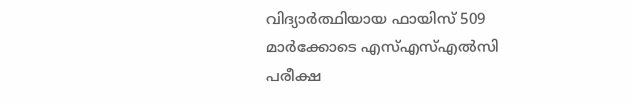വിദ്യാർത്ഥിയായ ഫായിസ് 509 മാർക്കോടെ എസ്എസ്എൽസി പരീക്ഷ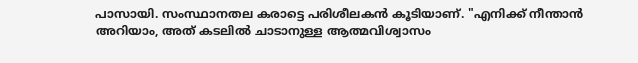പാസായി. സംസ്ഥാനതല കരാട്ടെ പരിശീലകൻ കൂടിയാണ്. "എനിക്ക് നീന്താൻ അറിയാം, അത് കടലിൽ ചാടാനുള്ള ആത്മവിശ്വാസം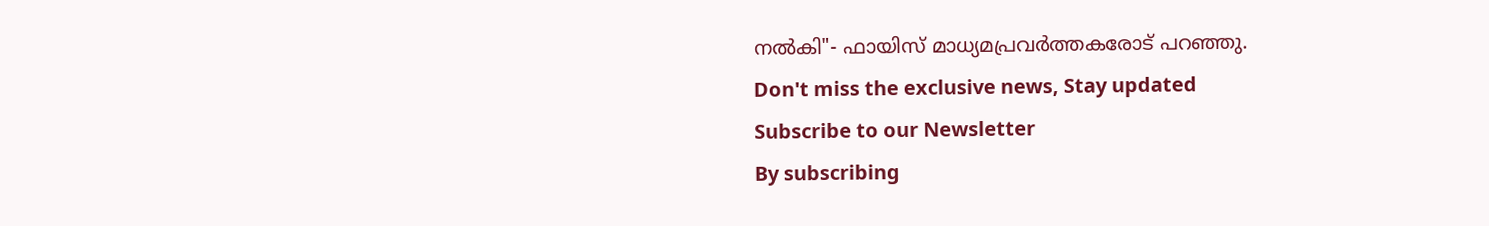നൽകി"- ഫായിസ് മാധ്യമപ്രവർത്തകരോട് പറഞ്ഞു.
Don't miss the exclusive news, Stay updated
Subscribe to our Newsletter
By subscribing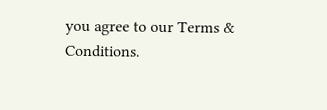you agree to our Terms & Conditions.